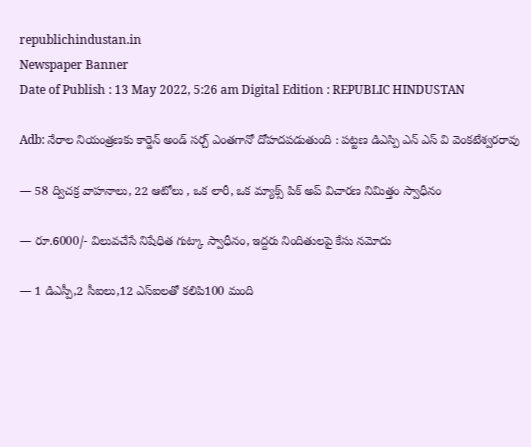republichindustan.in
Newspaper Banner
Date of Publish : 13 May 2022, 5:26 am Digital Edition : REPUBLIC HINDUSTAN

Adb: నేరాల నియంత్రణకు కార్డెన్ అండ్ సర్చ్ ఎంతగానో దోహదపడుతుంది : పట్టణ డిఎస్పి ఎన్ ఎస్ వి వెంకటేశ్వరరావు

— 58 ద్విచక్ర వాహనాలు, 22 ఆటోలు , ఒక లారీ, ఒక మ్యాక్స్ పిక్ అప్ విచారణ నిమిత్తం స్వాధీనం

— రూ.6000/- విలువచేసే నిషేధిత గుట్కా స్వాధీనం, ఇద్దరు నిందితులపై కేసు నమోదు

— 1 డిఎస్పీ,2 సీఐలు,12 ఎస్ఐలతో కలిపి100 మంది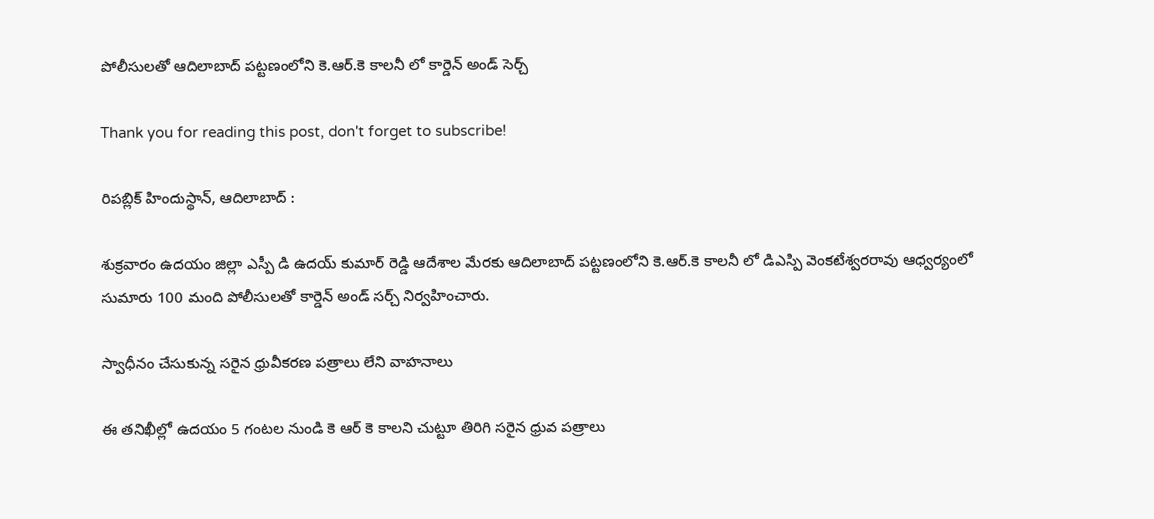పోలీసులతో ఆదిలాబాద్ పట్టణంలోని కె.ఆర్.కె కాలనీ లో కార్డెన్ అండ్ సెర్చ్

Thank you for reading this post, don't forget to subscribe!

రిపబ్లిక్ హిందుస్థాన్, ఆదిలాబాద్ :

శుక్రవారం ఉదయం జిల్లా ఎస్పీ డి ఉదయ్ కుమార్ రెడ్డి ఆదేశాల మేరకు ఆదిలాబాద్ పట్టణంలోని కె.ఆర్.కె కాలనీ లో డిఎస్పి వెంకటేశ్వరరావు ఆధ్వర్యంలో సుమారు 100 మంది పోలీసులతో కార్డెన్ అండ్ సర్చ్ నిర్వహించారు.

స్వాధీనం చేసుకున్న సరైన ధ్రువీకరణ పత్రాలు లేని వాహనాలు

ఈ తనిఖీల్లో ఉదయం 5 గంటల నుండి కె ఆర్ కె కాలని చుట్టూ తిరిగి సరైన ధ్రువ పత్రాలు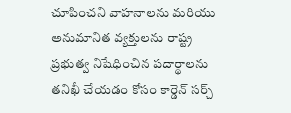చూపించని వాహనాలను మరియు అనుమానిత వ్యక్తులను రాష్ట్ర ప్రభుత్వ నిషేధించిన పదార్థాలను తనిఖీ చేయడం కోసం కార్డెన్ సర్చ్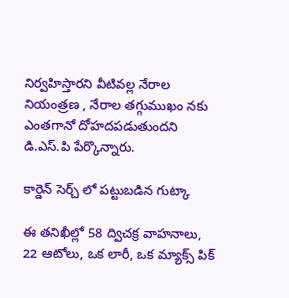నిర్వహిస్తారని వీటివల్ల నేరాల నియంత్రణ , నేరాల తగ్గుముఖం నకు ఎంతగానో దోహదపడుతుందని డి.ఎస్.పి పేర్కొన్నారు.

కార్డెన్ సెర్చ్ లో పట్టుబడిన గుట్కా

ఈ తనిఖీల్లో 58 ద్విచక్ర వాహనాలు, 22 ఆటోలు, ఒక లారీ, ఒక మ్యాక్స్ పిక్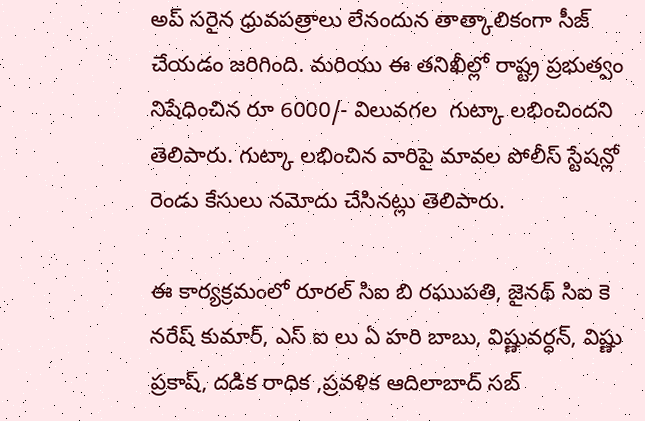అప్ సరైన ధ్రువపత్రాలు లేనందున తాత్కాలికంగా సీజ్ చేయడం జరిగింది. మరియు ఈ తనిఖీల్లో రాష్ట్ర ప్రభుత్వం నిషేధించిన రూ 6000/- విలువగల  గుట్కా లభించిందని తెలిపారు. గుట్కా లభించిన వారిపై మావల పోలీస్ స్టేషన్లో రెండు కేసులు నమోదు చేసినట్లు తెలిపారు.

ఈ కార్యక్రమంలో రూరల్ సిఐ బి రఘుపతి, జైనథ్ సిఐ కె నరేష్ కుమార్, ఎస్ ఐ లు ఏ హరి బాబు, విష్ణువర్ధన్, విష్ణు ప్రకాష్, దడిక రాధిక ,ప్రవళిక ఆదిలాబాద్ సబ్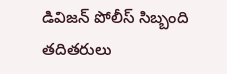డివిజన్ పోలీస్ సిబ్బంది తదితరులు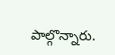పాల్గొన్నారు.